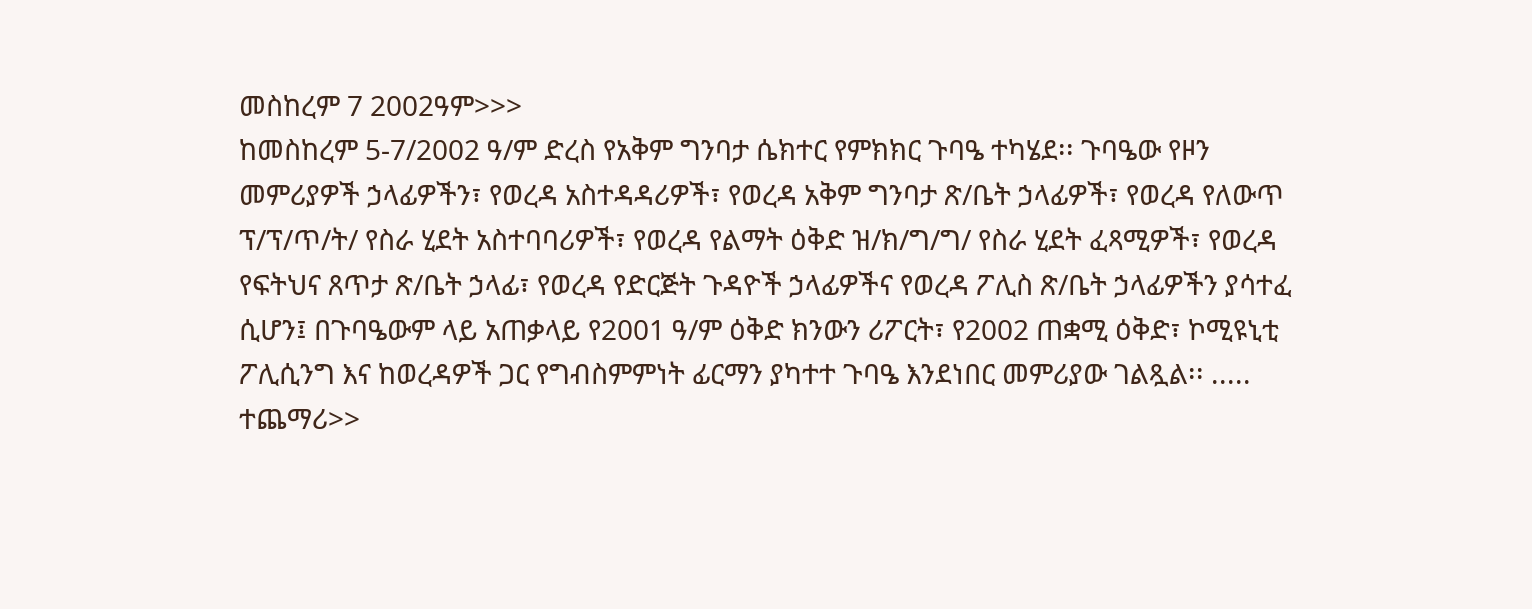መስከረም 7 2002ዓም>>>
ከመስከረም 5-7/2002 ዓ/ም ድረስ የአቅም ግንባታ ሴክተር የምክክር ጉባዔ ተካሄደ፡፡ ጉባዔው የዞን መምሪያዎች ኃላፊዎችን፣ የወረዳ አስተዳዳሪዎች፣ የወረዳ አቅም ግንባታ ጽ/ቤት ኃላፊዎች፣ የወረዳ የለውጥ ፕ/ፕ/ጥ/ት/ የስራ ሂደት አስተባባሪዎች፣ የወረዳ የልማት ዕቅድ ዝ/ክ/ግ/ግ/ የስራ ሂደት ፈጻሚዎች፣ የወረዳ የፍትህና ጸጥታ ጽ/ቤት ኃላፊ፣ የወረዳ የድርጅት ጉዳዮች ኃላፊዎችና የወረዳ ፖሊስ ጽ/ቤት ኃላፊዎችን ያሳተፈ ሲሆን፤ በጉባዔውም ላይ አጠቃላይ የ2001 ዓ/ም ዕቅድ ክንውን ሪፖርት፣ የ2002 ጠቋሚ ዕቅድ፣ ኮሚዩኒቲ ፖሊሲንግ እና ከወረዳዎች ጋር የግብስምምነት ፊርማን ያካተተ ጉባዔ እንደነበር መምሪያው ገልጿል፡፡ ..... ተጨማሪ>>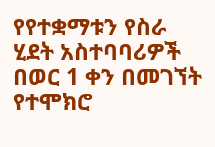የየተቋማቱን የስራ ሂደት አስተባባሪዎች በወር 1 ቀን በመገኘት የተሞክሮ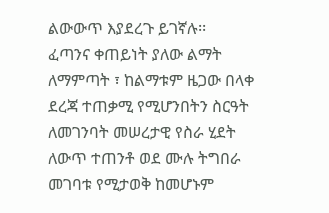ልውውጥ እያደረጉ ይገኛሉ፡፡
ፈጣንና ቀጠይነት ያለው ልማት ለማምጣት ፣ ከልማቱም ዜጋው በላቀ ደረጃ ተጠቃሚ የሚሆንበትን ስርዓት ለመገንባት መሠረታዊ የስራ ሂደት ለውጥ ተጠንቶ ወደ ሙሉ ትግበራ መገባቱ የሚታወቅ ከመሆኑም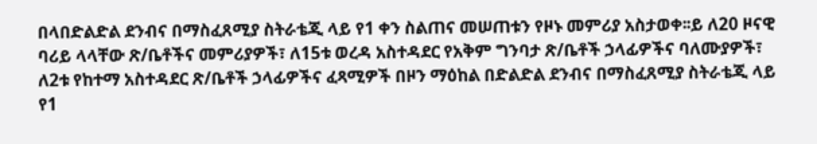በላበድልድል ደንብና በማስፈጸሚያ ስትራቴጂ ላይ የ1 ቀን ስልጠና መሠጠቱን የዞኑ መምሪያ አስታወቀ፡፡ይ ለ20 ዞናዊ ባሪይ ላላቸው ጽ/ቤቶችና መምሪያዎች፣ ለ15ቱ ወረዳ አስተዳደር የአቅም ግንባታ ጽ/ቤቶች ኃላፊዎችና ባለሙያዎች፣ ለ2ቱ የከተማ አስተዳደር ጽ/ቤቶች ኃላፊዎችና ፈጻሚዎች በዞን ማዕከል በድልድል ደንብና በማስፈጸሚያ ስትራቴጂ ላይ የ1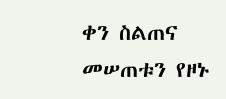ቀን ስልጠና መሠጠቱን የዞኑ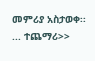መምሪያ አስታወቀ፡፡ ... ተጨማሪ>>